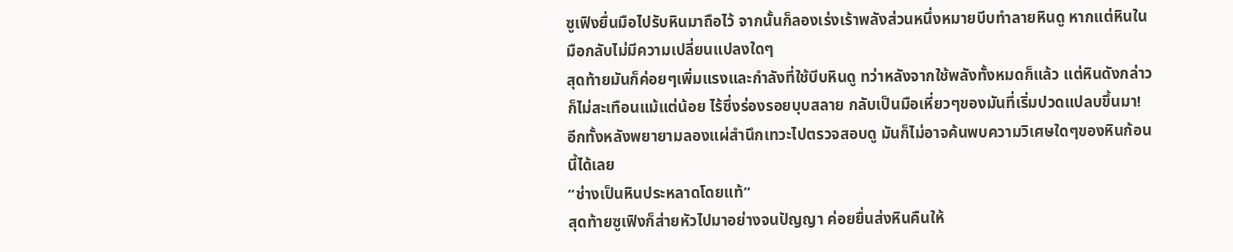ซูเฟิงยื่นมือไปรับหินมาถือไว้ จากนั้นก็ลองเร่งเร้าพลังส่วนหนึ่งหมายบีบทำลายหินดู หากแต่หินในมือกลับไม่มีความเปลี่ยนแปลงใดๆ
สุดท้ายมันก็ค่อยๆเพิ่มแรงและกำลังที่ใช้บีบหินดู ทว่าหลังจากใช้พลังทั้งหมดก็แล้ว แต่หินดังกล่าวก็ไม่สะเทือนแม้แต่น้อย ไร้ซึ่งร่องรอยบุบสลาย กลับเป็นมือเหี่ยวๆของมันที่เริ่มปวดแปลบขึ้นมา!
อีกทั้งหลังพยายามลองแผ่สำนึกเทวะไปตรวจสอบดู มันก็ไม่อาจค้นพบความวิเศษใดๆของหินก้อนนี้ได้เลย
“ช่างเป็นหินประหลาดโดยแท้”
สุดท้ายซูเฟิงก็ส่ายหัวไปมาอย่างจนปัญญา ค่อยยื่นส่งหินคืนให้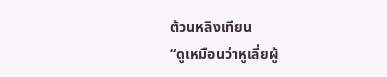ต้วนหลิงเทียน
“ดูเหมือนว่าหูเลี่ยผู้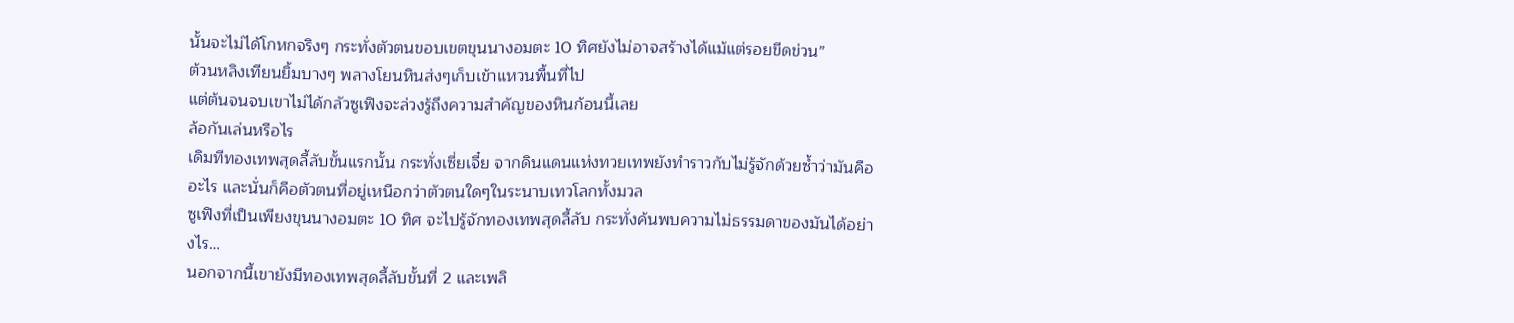นั้นจะไม่ได้โกหกจริงๆ กระทั่งตัวตนขอบเขตขุนนางอมตะ 10 ทิศยังไม่อาจสร้างได้แม้แต่รอยขีดข่วน”
ต้วนหลิงเทียนยิ้มบางๆ พลางโยนหินส่งๆเก็บเข้าแหวนพื้นที่ไป
แต่ต้นจนจบเขาไม่ได้กลัวซูเฟิงจะล่วงรู้ถึงความสำคัญของหินก้อนนี้เลย
ล้อกันเล่นหรือไร
เดิมทีทองเทพสุดลี้ลับขั้นแรกนั้น กระทั่งเซี่ยเจี๋ย จากดินแดนแห่งทวยเทพยังทำราวกับไม่รู้จักด้วยซ้ำว่ามันคืออะไร และนั่นก็คือตัวตนที่อยู่เหนือกว่าตัวตนใดๆในระนาบเทวโลกทั้งมวล
ซูเฟิงที่เป็นเพียงขุนนางอมตะ 10 ทิศ จะไปรู้จักทองเทพสุดลี้ลับ กระทั่งค้นพบความไม่ธรรมดาของมันได้อย่างไร…
นอกจากนี้เขายังมีทองเทพสุดลี้ลับขั้นที่ 2 และเพลิ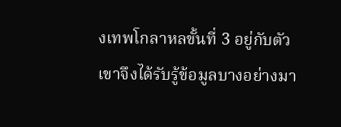งเทพโกลาหลขั้นที่ 3 อยู่กับตัว เขาจึงได้รับรู้ข้อมูลบางอย่างมา